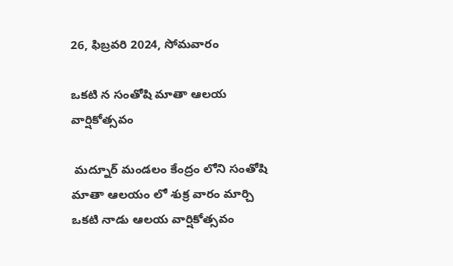26, ఫిబ్రవరి 2024, సోమవారం

ఒకటి న సంతోషి మాతా ఆలయ వార్షికోత్సవం

 మద్నూర్ మండలం కేంద్రం లోని సంతోషి మాతా ఆలయం లో శుక్ర వారం మార్చి ఒకటి నాడు ఆలయ వార్షికోత్సవం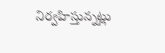నిర్వహిస్తున్నట్లు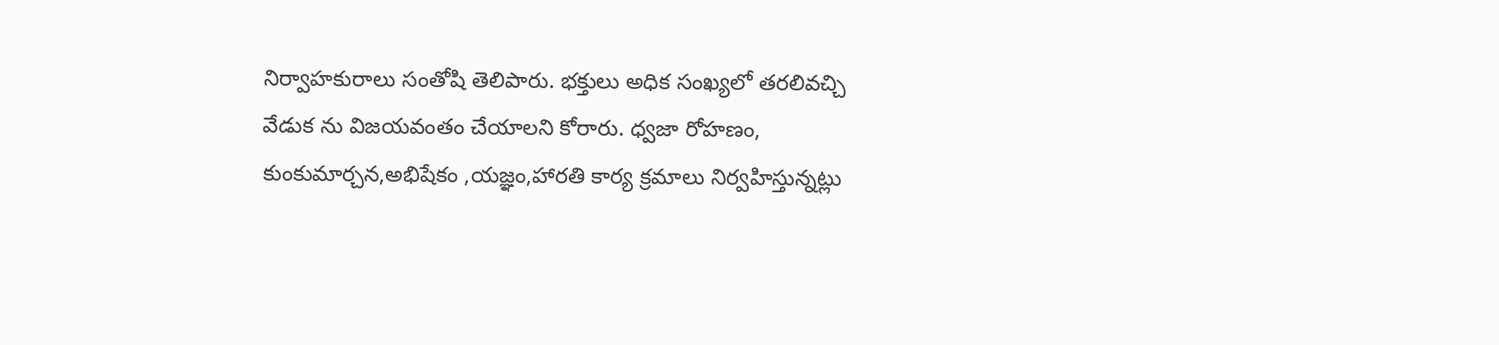నిర్వాహకురాలు సంతోషి తెలిపారు. భక్తులు అధిక సంఖ్యలో తరలివచ్చి వేడుక ను విజయవంతం చేయాలని కోరారు. ధ్వజా రోహణం, కుంకుమార్చన,అభిషేకం ,యజ్ఞం,హారతి కార్య క్రమాలు నిర్వహిస్తున్నట్లు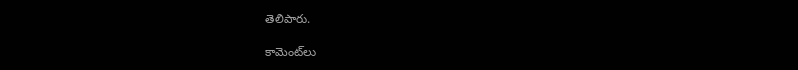తెలిపారు.

కామెంట్‌లు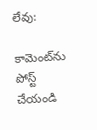లేవు:

కామెంట్‌ను పోస్ట్ చేయండి